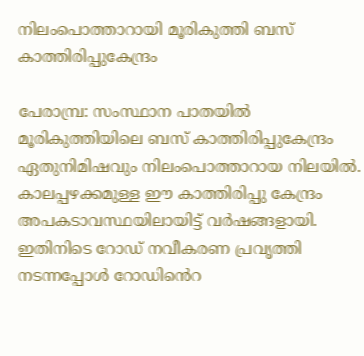നിലംപൊത്താറായി മൂരികുത്തി ബസ് കാത്തിരിപ്പുകേന്ദ്രം

പേരാമ്പ്ര: സംസ്ഥാന പാതയിൽ മൂരികുത്തിയിലെ ബസ് കാത്തിരിപ്പുകേന്ദ്രം ഏതുനിമിഷവും നിലംപൊത്താറായ നിലയിൽ. കാലപ്പഴക്കമുള്ള ഈ കാത്തിരിപ്പു കേന്ദ്രം അപകടാവസ്ഥയിലായിട്ട് വര്‍ഷങ്ങളായി. ഇതിനിടെ റോഡ് നവീകരണ പ്രവൃത്തി നടന്നപ്പോള്‍ റോഡിൻെറ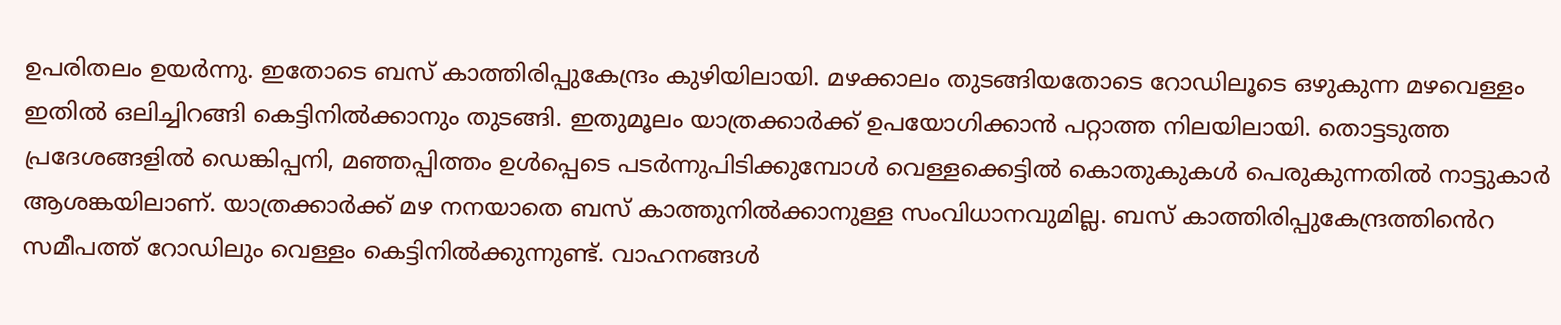ഉപരിതലം ഉയര്‍ന്നു. ഇതോടെ ബസ് കാത്തിരിപ്പുകേന്ദ്രം കുഴിയിലായി. മഴക്കാലം തുടങ്ങിയതോടെ റോഡിലൂടെ ഒഴുകുന്ന മഴവെള്ളം ഇതില്‍ ഒലിച്ചിറങ്ങി കെട്ടിനില്‍ക്കാനും തുടങ്ങി. ഇതുമൂലം യാത്രക്കാര്‍ക്ക് ഉപയോഗിക്കാന്‍ പറ്റാത്ത നിലയിലായി. തൊട്ടടുത്ത പ്രദേശങ്ങളില്‍ ഡെങ്കിപ്പനി, മഞ്ഞപ്പിത്തം ഉൾപ്പെടെ പടര്‍ന്നുപിടിക്കുമ്പോള്‍ വെള്ളക്കെട്ടിൽ കൊതുകുകള്‍ പെരുകുന്നതിൽ നാട്ടുകാര്‍ ആശങ്കയിലാണ്. യാത്രക്കാര്‍ക്ക് മഴ നനയാതെ ബസ് കാത്തുനില്‍ക്കാനുള്ള സംവിധാനവുമില്ല. ബസ് കാത്തിരിപ്പുകേന്ദ്രത്തിൻെറ സമീപത്ത് റോഡിലും വെള്ളം കെട്ടിനില്‍ക്കുന്നുണ്ട്. വാഹനങ്ങള്‍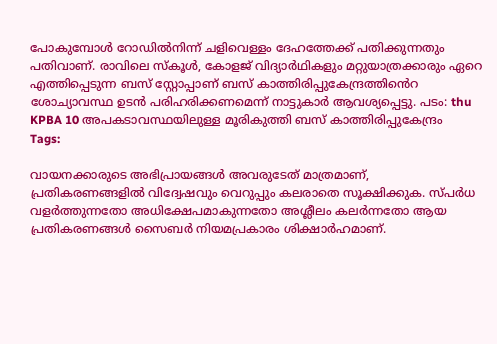പോകുമ്പോള്‍ റോഡില്‍നിന്ന് ചളിവെള്ളം ദേഹത്തേക്ക് പതിക്കുന്നതും പതിവാണ്. രാവിലെ സ്കൂള്‍, കോളജ് വിദ്യാർഥികളും മറ്റുയാത്രക്കാരും ഏറെ എത്തിപ്പെടുന്ന ബസ് സ്റ്റോപ്പാണ് ബസ് കാത്തിരിപ്പുകേന്ദ്രത്തിൻെറ ശോച്യാവസ്ഥ ഉടന്‍ പരിഹരിക്കണമെന്ന് നാട്ടുകാര്‍ ആവശ്യപ്പെട്ടു. പടം: thu KPBA 10 അപകടാവസ്ഥയിലുള്ള മൂരികുത്തി ബസ് കാത്തിരിപ്പുകേന്ദ്രം
Tags:

വായനക്കാരുടെ അഭിപ്രായങ്ങള്‍ അവരുടേത് മാത്രമാണ്, പ്രതികരണങ്ങളിൽ വിദ്വേഷവും വെറുപ്പും കലരാതെ സൂക്ഷിക്കുക. സ്പർധ വളർത്തുന്നതോ അധിക്ഷേപമാകുന്നതോ അശ്ലീലം കലർന്നതോ ആയ പ്രതികരണങ്ങൾ സൈബർ നിയമപ്രകാരം ശിക്ഷാർഹമാണ്.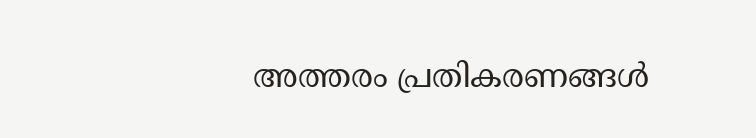അത്തരം പ്രതികരണങ്ങൾ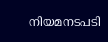നിയമനടപടി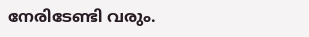നേരിടേണ്ടി വരും.